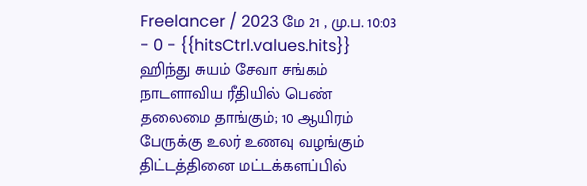Freelancer / 2023 மே 21 , மு.ப. 10:03 - 0 - {{hitsCtrl.values.hits}}
ஹிந்து சுயம் சேவா சங்கம் நாடளாவிய ரீதியில் பெண் தலைமை தாங்கும்; 10 ஆயிரம் பேருக்கு உலர் உணவு வழங்கும் திட்டத்தினை மட்டக்களப்பில்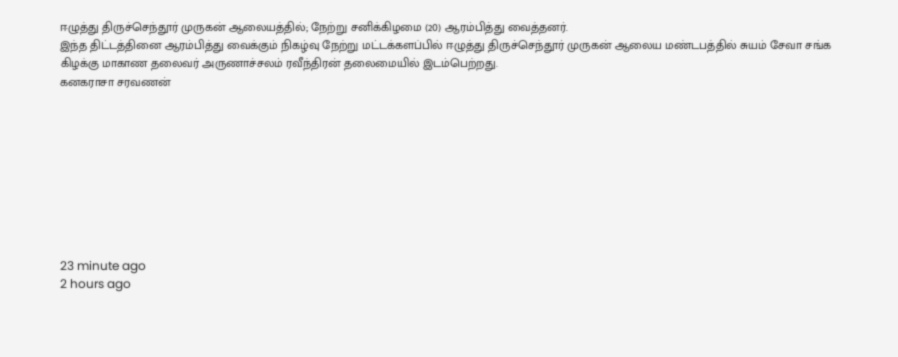ஈழுத்து திருச்செந்தூர் முருகன் ஆலையத்தில்; நேற்று சனிக்கிழமை (20) ஆரம்பித்து வைத்தனர்.
இந்த திட்டத்தினை ஆரம்பித்து வைக்கும் நிகழ்வு நேற்று மட்டக்களப்பில் ஈழுத்து திருச்செந்தூர் முருகன் ஆலைய மண்டபத்தில் சுயம் சேவா சங்க கிழக்கு மாகாண தலைவர் அருணாச்சலம் ரவீந்திரன் தலைமையில் இடம்பெற்றது.
கனகராசா சரவணன்









23 minute ago
2 hours ago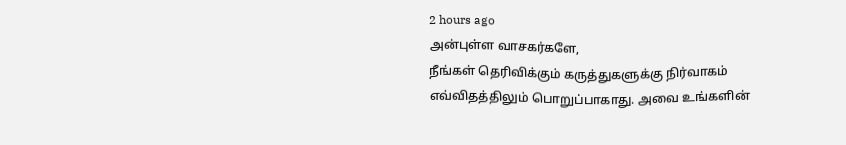2 hours ago
அன்புள்ள வாசகர்களே,
நீங்கள் தெரிவிக்கும் கருத்துகளுக்கு நிர்வாகம் எவ்விதத்திலும் பொறுப்பாகாது. அவை உங்களின்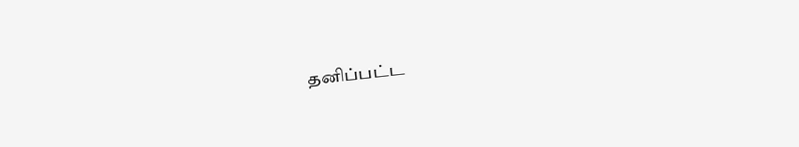தனிப்பட்ட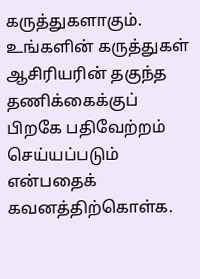கருத்துகளாகும். உங்களின் கருத்துகள் ஆசிரியரின் தகுந்த தணிக்கைக்குப் பிறகே பதிவேற்றம் செய்யப்படும் என்பதைக் கவனத்திற்கொள்க.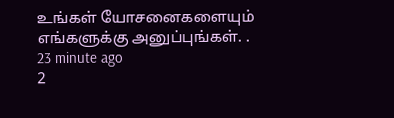உங்கள் யோசனைகளையும் எங்களுக்கு அனுப்புங்கள். .
23 minute ago
2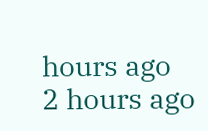hours ago
2 hours ago